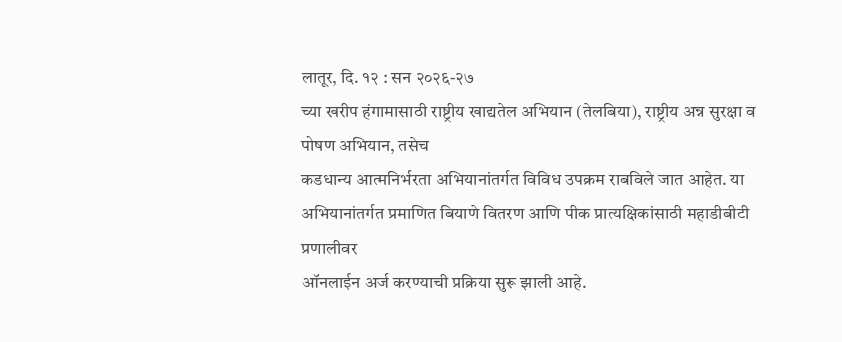लातूर, दि. १२ : सन २०२६-२७
च्या खरीप हंगामासाठी राष्ट्रीय खाद्यतेल अभियान (तेलबिया), राष्ट्रीय अन्न सुरक्षा व
पोषण अभियान, तसेच
कडधान्य आत्मनिर्भरता अभियानांतर्गत विविध उपक्रम राबविले जात आहेत. या
अभियानांतर्गत प्रमाणित बियाणे वितरण आणि पीक प्रात्यक्षिकांसाठी महाडीबीटी प्रणालीवर
ऑनलाईन अर्ज करण्याची प्रक्रिया सुरू झाली आहे.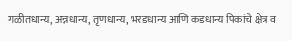गळीतधान्य, अन्नधान्य, तृणधान्य, भरडधान्य आणि कडधान्य पिकांचे क्षेत्र व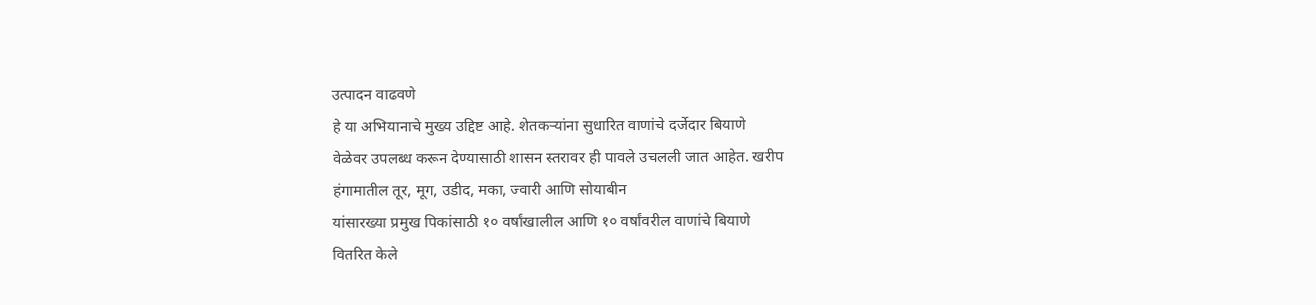उत्पादन वाढवणे
हे या अभियानाचे मुख्य उद्दिष्ट आहे. शेतकऱ्यांना सुधारित वाणांचे दर्जेदार बियाणे
वेळेवर उपलब्ध करून देण्यासाठी शासन स्तरावर ही पावले उचलली जात आहेत. खरीप
हंगामातील तूर, मूग, उडीद, मका, ज्वारी आणि सोयाबीन
यांसारख्या प्रमुख पिकांसाठी १० वर्षांखालील आणि १० वर्षांवरील वाणांचे बियाणे
वितरित केले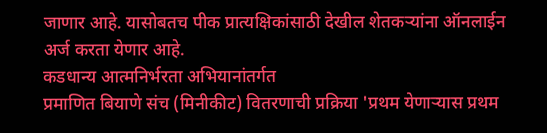जाणार आहे. यासोबतच पीक प्रात्यक्षिकांसाठी देखील शेतकऱ्यांना ऑनलाईन
अर्ज करता येणार आहे.
कडधान्य आत्मनिर्भरता अभियानांतर्गत
प्रमाणित बियाणे संच (मिनीकीट) वितरणाची प्रक्रिया 'प्रथम येणाऱ्यास प्रथम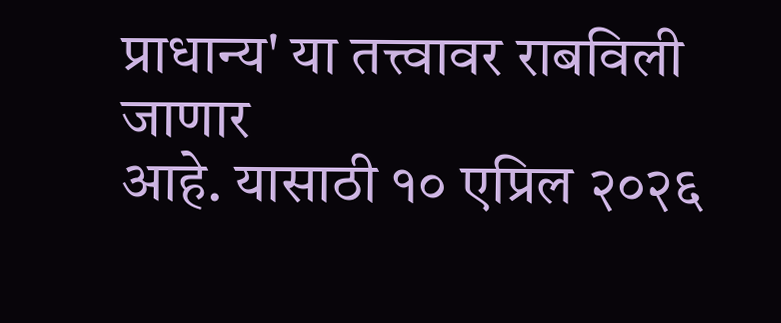प्राधान्य' या तत्त्वावर राबविली जाणार
आहे. यासाठी १० एप्रिल २०२६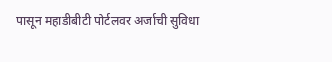पासून महाडीबीटी पोर्टलवर अर्जाची सुविधा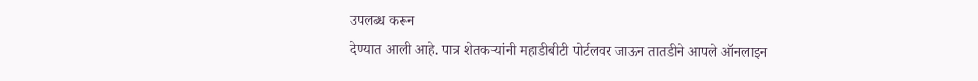उपलब्ध करून
देण्यात आली आहे. पात्र शेतकऱ्यांनी महाडीबीटी पोर्टलवर जाऊन तातडीने आपले ऑनलाइन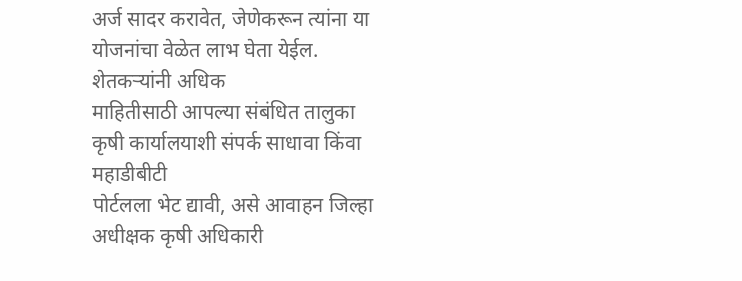अर्ज सादर करावेत, जेणेकरून त्यांना या योजनांचा वेळेत लाभ घेता येईल. शेतकऱ्यांनी अधिक
माहितीसाठी आपल्या संबंधित तालुका कृषी कार्यालयाशी संपर्क साधावा किंवा महाडीबीटी
पोर्टलला भेट द्यावी, असे आवाहन जिल्हा अधीक्षक कृषी अधिकारी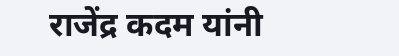राजेंद्र कदम यांनी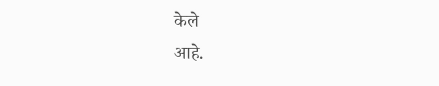केले
आहे.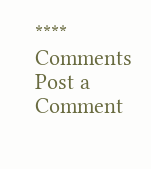****
Comments
Post a Comment